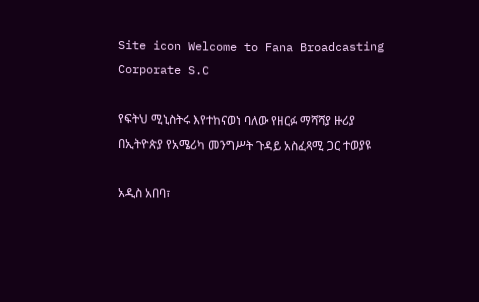Site icon Welcome to Fana Broadcasting Corporate S.C

የፍትህ ሚኒስትሩ እየተከናወነ ባለው የዘርፉ ማሻሻያ ዙሪያ በኢትዮጵያ የአሜሪካ መንግሥት ጉዳይ አስፈጻሚ ጋር ተወያዩ

አዲስ አበባ፣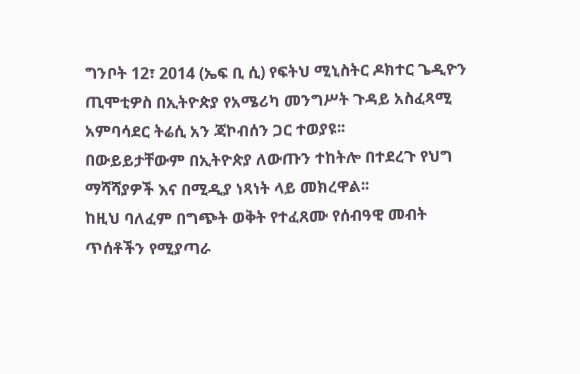ግንቦት 12፣ 2014 (ኤፍ ቢ ሲ) የፍትህ ሚኒስትር ዶክተር ጌዲዮን ጢሞቲዎስ በኢትዮጵያ የአሜሪካ መንግሥት ጉዳይ አስፈጻሚ አምባሳደር ትሬሲ አን ጃኮብሰን ጋር ተወያዩ፡፡
በውይይታቸውም በኢትዮጵያ ለውጡን ተከትሎ በተደረጉ የህግ ማሻሻያዎች እና በሚዲያ ነጻነት ላይ መክረዋል፡፡
ከዚህ ባለፈም በግጭት ወቅት የተፈጸሙ የሰብዓዊ መብት ጥሰቶችን የሚያጣራ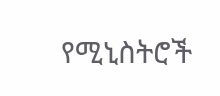የሚኒስትሮች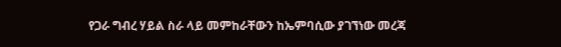የጋራ ግብረ ሃይል ስራ ላይ መምከራቸውን ከኤምባሲው ያገኘነው መረጃ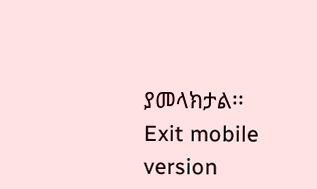ያመላክታል፡፡
Exit mobile version